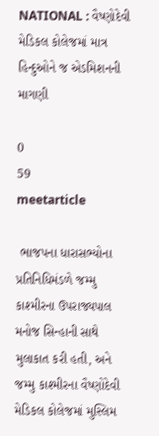NATIONAL : વૈષ્ણોદેવી મેડિકલ કોલેજમાં માત્ર હિન્દુઓને જ એડમિશનની માગણી

0
59
meetarticle

 ભાજપના ધારાસભ્યોના પ્રતિનિધિમંડળે જમ્મુ કાશ્મીરના ઉપરાજ્યપાલ મનોજ સિન્હાની સાથે મુલાકાત કરી હતી, અને જમ્મુ કાશ્મીરના વૈષ્ણોદેવી મેડિકલ કોલેજમાં મુસ્લિમ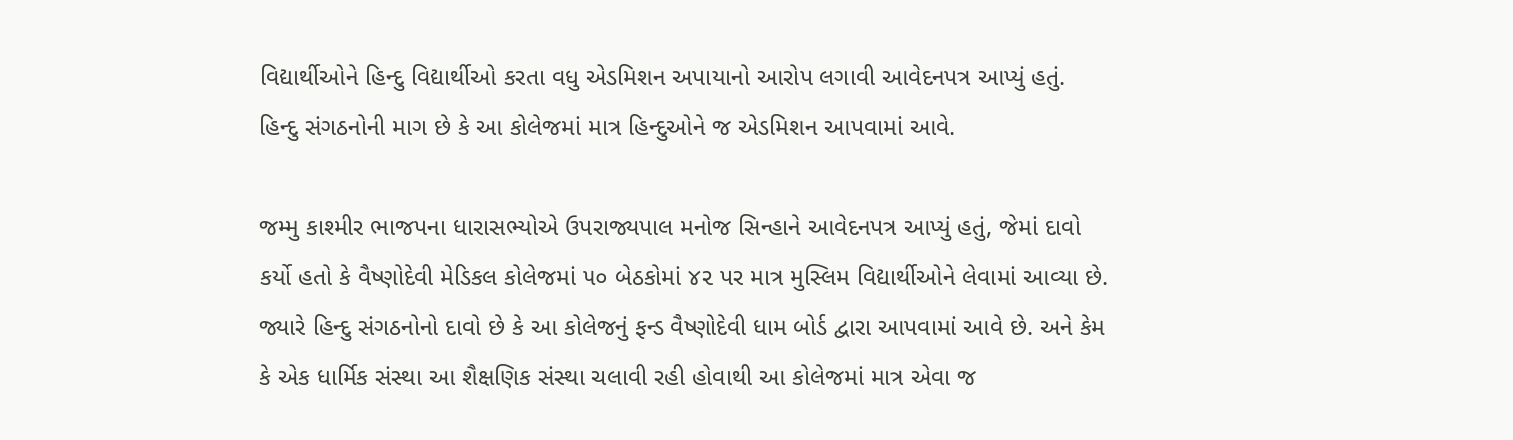વિદ્યાર્થીઓને હિન્દુ વિદ્યાર્થીઓ કરતા વધુ એડમિશન અપાયાનો આરોપ લગાવી આવેદનપત્ર આપ્યું હતું. હિન્દુ સંગઠનોની માગ છે કે આ કોલેજમાં માત્ર હિન્દુઓને જ એડમિશન આપવામાં આવે.

જમ્મુ કાશ્મીર ભાજપના ધારાસભ્યોએ ઉપરાજ્યપાલ મનોજ સિન્હાને આવેદનપત્ર આપ્યું હતું, જેમાં દાવો કર્યો હતો કે વૈષ્ણોદેવી મેડિકલ કોલેજમાં ૫૦ બેઠકોમાં ૪૨ પર માત્ર મુસ્લિમ વિદ્યાર્થીઓને લેવામાં આવ્યા છે. જ્યારે હિન્દુ સંગઠનોનો દાવો છે કે આ કોલેજનું ફન્ડ વૈષ્ણોદેવી ધામ બોર્ડ દ્વારા આપવામાં આવે છે. અને કેમ કે એક ધાર્મિક સંસ્થા આ શૈક્ષણિક સંસ્થા ચલાવી રહી હોવાથી આ કોલેજમાં માત્ર એવા જ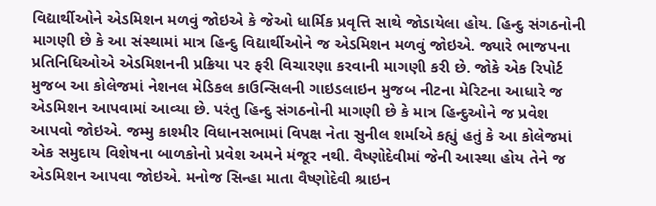વિદ્યાર્થીઓને એડમિશન મળવું જોઇએ કે જેઓ ધાર્મિક પ્રવૃત્તિ સાથે જોડાયેલા હોય. હિન્દુ સંગઠનોની માગણી છે કે આ સંસ્થામાં માત્ર હિન્દુ વિદ્યાર્થીઓને જ એડમિશન મળવું જોઇએ. જ્યારે ભાજપના પ્રતિનિધિઓએ એડમિશનની પ્રક્રિયા પર ફરી વિચારણા કરવાની માગણી કરી છે. જોકે એક રિપોર્ટ મુજબ આ કોલેજમાં નેશનલ મેડિકલ કાઉન્સિલની ગાઇડલાઇન મુજબ નીટના મેરિટના આધારે જ એડમિશન આપવામાં આવ્યા છે. પરંતુ હિન્દુ સંગઠનોની માગણી છે કે માત્ર હિન્દુઓને જ પ્રવેશ આપવો જોઇએ. જમ્મુ કાશ્મીર વિધાનસભામાં વિપક્ષ નેતા સુનીલ શર્માએ કહ્યું હતું કે આ કોલેજમાં એક સમુદાય વિશેષના બાળકોનો પ્રવેશ અમને મંજૂર નથી. વૈષ્ણોદેવીમાં જેની આસ્થા હોય તેને જ એડમિશન આપવા જોઇએ. મનોજ સિન્હા માતા વૈષ્ણોદેવી શ્રાઇન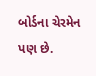બોર્ડના ચેરમેન પણ છે.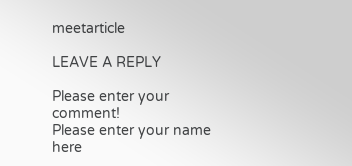meetarticle

LEAVE A REPLY

Please enter your comment!
Please enter your name here